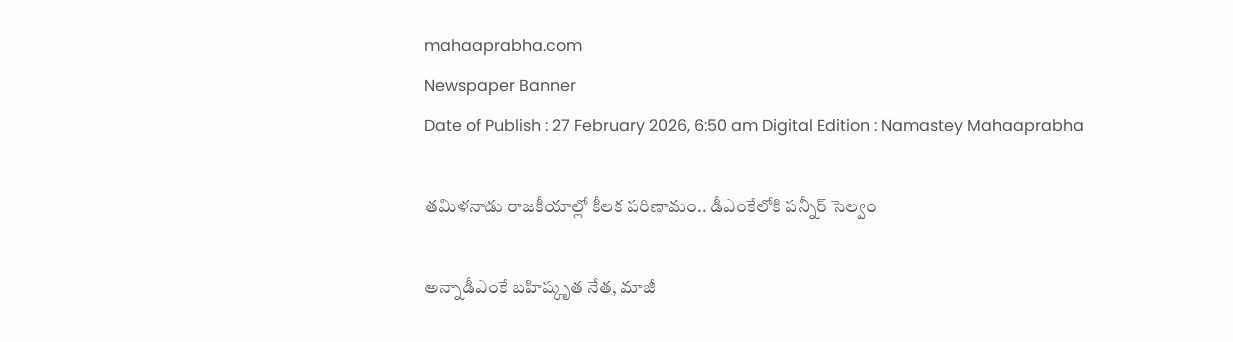mahaaprabha.com
Newspaper Banner
Date of Publish : 27 February 2026, 6:50 am Digital Edition : Namastey Mahaaprabha

తమిళనాడు రాజకీయాల్లో కీలక పరిణామం.. డీఎంకేలోకి పన్నీర్ సెల్వం

అన్నాడీఎంకే బహిష్కృత నేత, మాజీ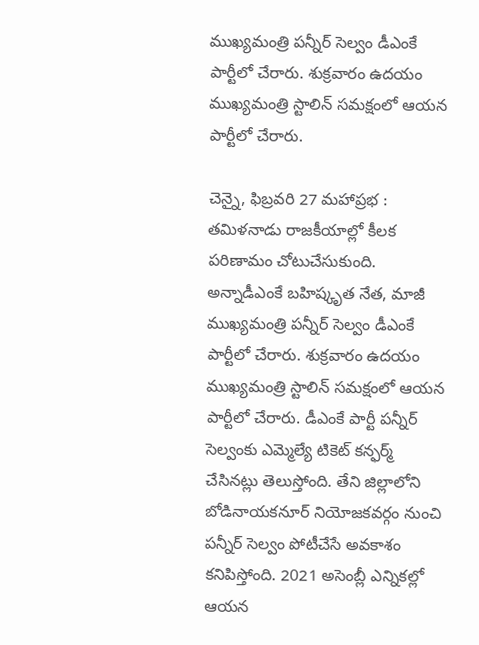ముఖ్యమంత్రి పన్నీర్ సెల్వం డీఎంకే పార్టీలో చేరారు. శుక్రవారం ఉదయం ముఖ్యమంత్రి స్టాలిన్ సమక్షంలో ఆయన పార్టీలో చేరారు.

చెన్నై, ఫిబ్రవరి 27 మహాప్రభ : తమిళనాడు రాజకీయాల్లో కీలక పరిణామం చోటుచేసుకుంది. అన్నాడీఎంకే బహిష్కృత నేత, మాజీ ముఖ్యమంత్రి పన్నీర్ సెల్వం డీఎంకే పార్టీలో చేరారు. శుక్రవారం ఉదయం ముఖ్యమంత్రి స్టాలిన్ సమక్షంలో ఆయన పార్టీలో చేరారు. డీఎంకే పార్టీ పన్నీర్ సెల్వంకు ఎమ్మెల్యే టికెట్ కన్ఫర్మ్ చేసినట్లు తెలుస్తోంది. తేని జిల్లాలోని బోడినాయకనూర్ నియోజకవర్గం నుంచి పన్నీర్ సెల్వం పోటీచేసే అవకాశం కనిపిస్తోంది. 2021 అసెంబ్లీ ఎన్నికల్లో ఆయన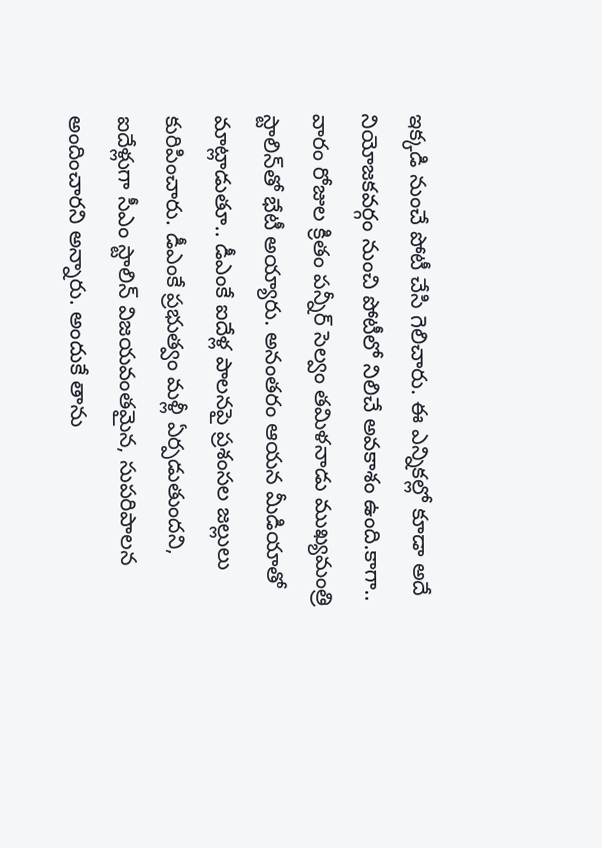ఇక్కడి నుంచే పోటీ చేసి గెలిచారు. ఈ ఎన్నికల్లో కూడా అదే నియోజకవర్గం నుంచి పోటీలో నిలిచే అవకాశం ఉంది.కాగా.. వారం రోజుల క్రితం పన్నీర్ సెల్వం తమిళనాడు ముఖ్యమంత్రి స్టాలిన్‌తో భేటీ అయ్యారు. అనంతరం ఆయన మీడియాతో మాట్లాడుతూ.. డీఎంకే ఐదేళ్ల పాలనపై ప్రశంసల జల్లులు కురిపించారు. డీఎంకే ప్రభుత్వం మళ్లీ ఏర్పడుతుందని, ఐదేళ్లుగా సీఎం స్టాలిన్ విజయవంతమైన, సుపరిపాలన అందించారని అన్నారు. అందుకే తాను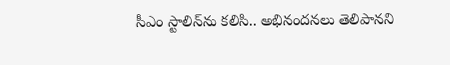సీఎం స్టాలిన్‌ను కలిసి.. అభినందనలు తెలిపానని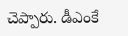చెప్పారు. డీఎంకే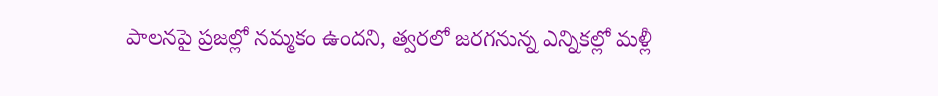పాలనపై ప్రజల్లో నమ్మకం ఉందని, త్వరలో జరగనున్న ఎన్నికల్లో మళ్లీ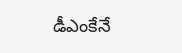డీఎంకేనే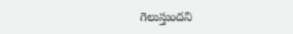గెలుస్తుందని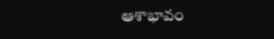ఆశాభావం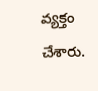వ్యక్తం చేశారు.